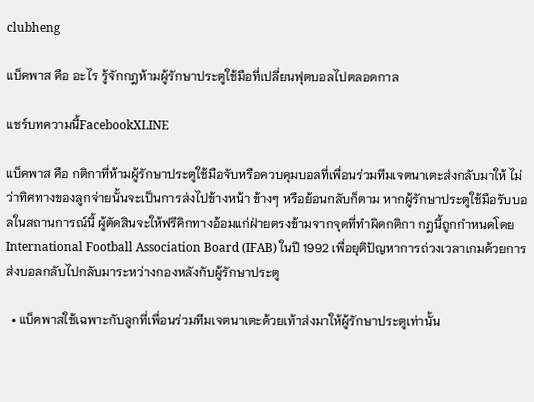clubheng

แบ็คพาส คือ อะไร รู้จักกฎห้ามผู้รักษาประตูใช้มือที่เปลี่ยนฟุตบอลไปตลอดกาล

แชร์บทความนี้FacebookXLINE

แบ็คพาส คือ กติกาที่ห้ามผู้รักษาประตูใช้มือจับหรือควบคุมบอลที่เพื่อนร่วมทีมเจตนาเตะส่งกลับมาให้ ไม่ว่าทิศทางของลูกจ่ายนั้นจะเป็นการส่งไปข้างหน้า ข้างๆ หรือย้อนกลับก็ตาม หากผู้รักษาประตูใช้มือรับบอลในสถานการณ์นี้ ผู้ตัดสินจะให้ฟรีคิกทางอ้อมแก่ฝ่ายตรงข้ามจากจุดที่ทำผิดกติกา กฎนี้ถูกกำหนดโดย International Football Association Board (IFAB) ในปี 1992 เพื่อยุติปัญหาการถ่วงเวลาเกมด้วยการส่งบอลกลับไปกลับมาระหว่างกองหลังกับผู้รักษาประตู

  • แบ็คพาสใช้เฉพาะกับลูกที่เพื่อนร่วมทีมเจตนาเตะด้วยเท้าส่งมาให้ผู้รักษาประตูเท่านั้น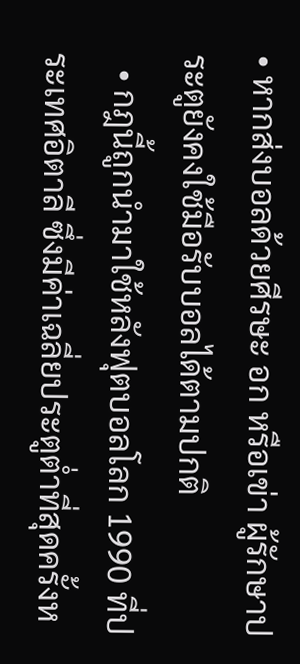• หากส่งบอลด้วยศีรษะ อก หรือเข่า ผู้รักษาประตูยังคงใช้มือรับบอลได้ตามปกติ
  • กฎนี้ถูกนำมาใช้หลังฟุตบอลโลก 1990 ที่ประเทศอิตาลี ซึ่งมีค่าเฉลี่ยประตูต่ำที่สุดครั้งห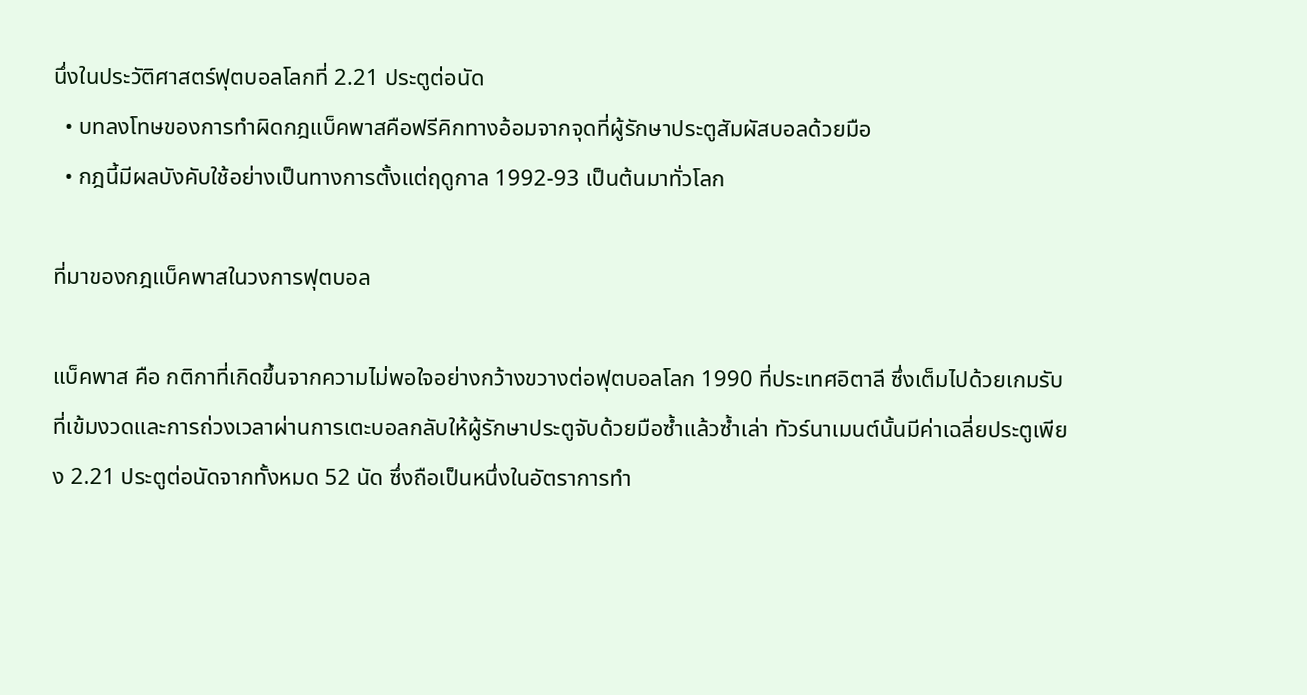นึ่งในประวัติศาสตร์ฟุตบอลโลกที่ 2.21 ประตูต่อนัด
  • บทลงโทษของการทำผิดกฎแบ็คพาสคือฟรีคิกทางอ้อมจากจุดที่ผู้รักษาประตูสัมผัสบอลด้วยมือ
  • กฎนี้มีผลบังคับใช้อย่างเป็นทางการตั้งแต่ฤดูกาล 1992-93 เป็นต้นมาทั่วโลก

ที่มาของกฎแบ็คพาสในวงการฟุตบอล

แบ็คพาส คือ กติกาที่เกิดขึ้นจากความไม่พอใจอย่างกว้างขวางต่อฟุตบอลโลก 1990 ที่ประเทศอิตาลี ซึ่งเต็มไปด้วยเกมรับที่เข้มงวดและการถ่วงเวลาผ่านการเตะบอลกลับให้ผู้รักษาประตูจับด้วยมือซ้ำแล้วซ้ำเล่า ทัวร์นาเมนต์นั้นมีค่าเฉลี่ยประตูเพียง 2.21 ประตูต่อนัดจากทั้งหมด 52 นัด ซึ่งถือเป็นหนึ่งในอัตราการทำ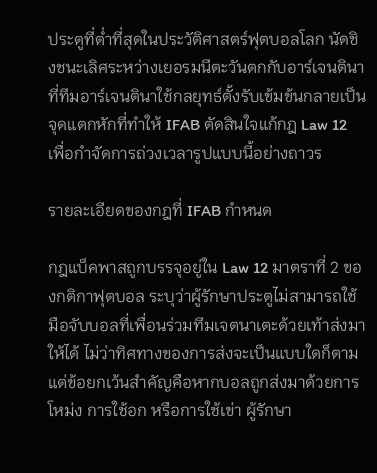ประตูที่ต่ำที่สุดในประวัติศาสตร์ฟุตบอลโลก นัดชิงชนะเลิศระหว่างเยอรมนีตะวันตกกับอาร์เจนตินาที่ทีมอาร์เจนตินาใช้กลยุทธ์ตั้งรับเข้มข้นกลายเป็นจุดแตกหักที่ทำให้ IFAB ตัดสินใจแก้กฎ Law 12 เพื่อกำจัดการถ่วงเวลารูปแบบนี้อย่างถาวร

รายละเอียดของกฎที่ IFAB กำหนด

กฎแบ็คพาสถูกบรรจุอยู่ใน Law 12 มาตราที่ 2 ของกติกาฟุตบอล ระบุว่าผู้รักษาประตูไม่สามารถใช้มือจับบอลที่เพื่อนร่วมทีมเจตนาเตะด้วยเท้าส่งมาให้ได้ ไม่ว่าทิศทางของการส่งจะเป็นแบบใดก็ตาม แต่ข้อยกเว้นสำคัญคือหากบอลถูกส่งมาด้วยการโหม่ง การใช้อก หรือการใช้เข่า ผู้รักษา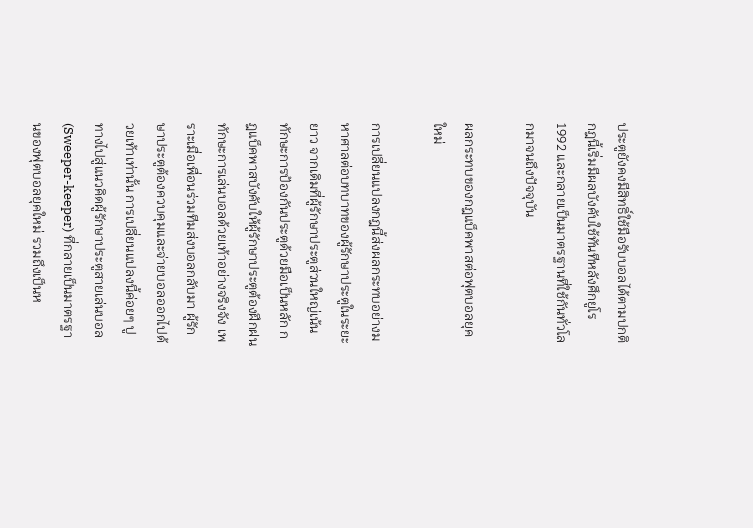ประตูยังคงมีสิทธิ์ใช้มือรับบอลได้ตามปกติ กฎนี้เริ่มมีผลบังคับใช้ทันทีหลังศึกยูโร 1992 และกลายเป็นมาตรฐานที่ใช้กันทั่วโลกมาจนถึงปัจจุบัน

ผลกระทบของกฎแบ็คพาสต่อฟุตบอลยุคใหม่

การเปลี่ยนแปลงกฎนี้ส่งผลกระทบอย่างมหาศาลต่อบทบาทของผู้รักษาประตูในระยะยาว จากเดิมที่ผู้รักษาประตูส่วนใหญ่เน้นทักษะการป้องกันประตูด้วยมือเป็นหลัก กฎแบ็คพาสบังคับให้ผู้รักษาประตูต้องฝึกฝนทักษะการเล่นบอลด้วยเท้าอย่างจริงจัง เพราะเมื่อเพื่อนร่วมทีมส่งบอลกลับมา ผู้รักษาประตูต้องควบคุมและจ่ายบอลออกไปด้วยเท้าเท่านั้น การเปลี่ยนแปลงนี้ค่อยๆ ปูทางไปสู่แนวคิดผู้รักษาประตูสายเล่นบอล (Sweeper-keeper) ที่กลายเป็นมาตรฐานของฟุตบอลยุคใหม่ รวมถึงเป็นห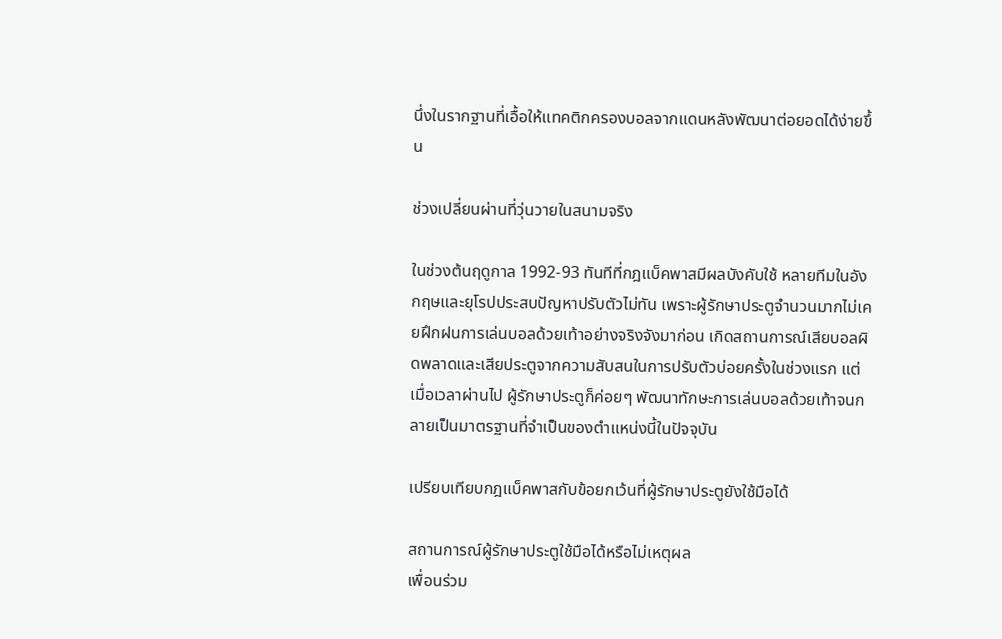นึ่งในรากฐานที่เอื้อให้แทคติกครองบอลจากแดนหลังพัฒนาต่อยอดได้ง่ายขึ้น

ช่วงเปลี่ยนผ่านที่วุ่นวายในสนามจริง

ในช่วงต้นฤดูกาล 1992-93 ทันทีที่กฎแบ็คพาสมีผลบังคับใช้ หลายทีมในอังกฤษและยุโรปประสบปัญหาปรับตัวไม่ทัน เพราะผู้รักษาประตูจำนวนมากไม่เคยฝึกฝนการเล่นบอลด้วยเท้าอย่างจริงจังมาก่อน เกิดสถานการณ์เสียบอลผิดพลาดและเสียประตูจากความสับสนในการปรับตัวบ่อยครั้งในช่วงแรก แต่เมื่อเวลาผ่านไป ผู้รักษาประตูก็ค่อยๆ พัฒนาทักษะการเล่นบอลด้วยเท้าจนกลายเป็นมาตรฐานที่จำเป็นของตำแหน่งนี้ในปัจจุบัน

เปรียบเทียบกฎแบ็คพาสกับข้อยกเว้นที่ผู้รักษาประตูยังใช้มือได้

สถานการณ์ผู้รักษาประตูใช้มือได้หรือไม่เหตุผล
เพื่อนร่วม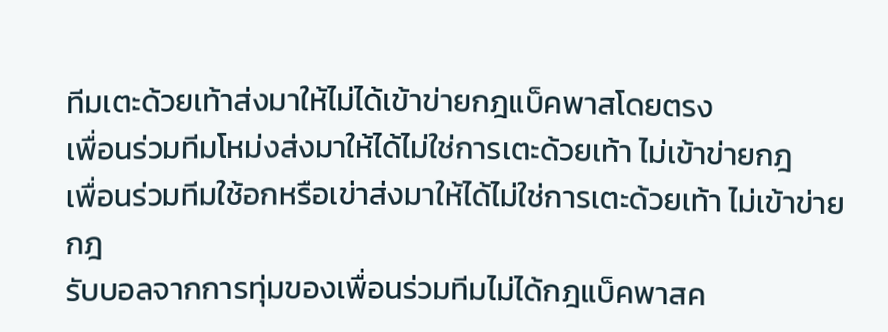ทีมเตะด้วยเท้าส่งมาให้ไม่ได้เข้าข่ายกฎแบ็คพาสโดยตรง
เพื่อนร่วมทีมโหม่งส่งมาให้ได้ไม่ใช่การเตะด้วยเท้า ไม่เข้าข่ายกฎ
เพื่อนร่วมทีมใช้อกหรือเข่าส่งมาให้ได้ไม่ใช่การเตะด้วยเท้า ไม่เข้าข่ายกฎ
รับบอลจากการทุ่มของเพื่อนร่วมทีมไม่ได้กฎแบ็คพาสค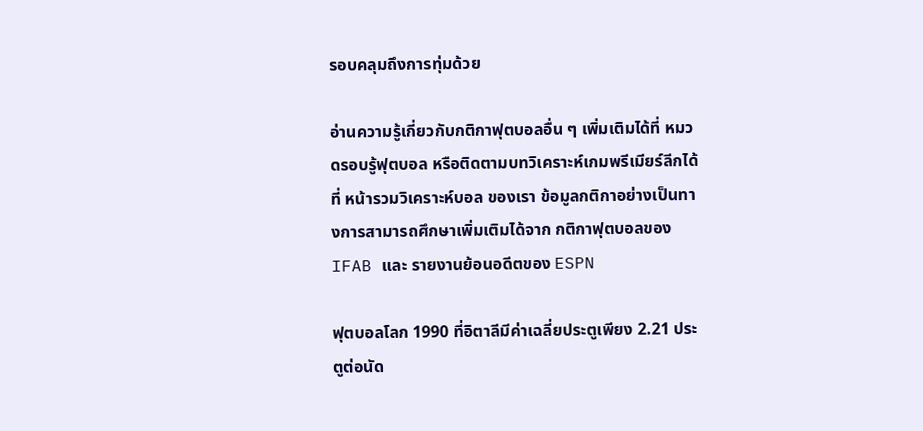รอบคลุมถึงการทุ่มด้วย

อ่านความรู้เกี่ยวกับกติกาฟุตบอลอื่น ๆ เพิ่มเติมได้ที่ หมวดรอบรู้ฟุตบอล หรือติดตามบทวิเคราะห์เกมพรีเมียร์ลีกได้ที่ หน้ารวมวิเคราะห์บอล ของเรา ข้อมูลกติกาอย่างเป็นทางการสามารถศึกษาเพิ่มเติมได้จาก กติกาฟุตบอลของ IFAB และ รายงานย้อนอดีตของ ESPN

ฟุตบอลโลก 1990 ที่อิตาลีมีค่าเฉลี่ยประตูเพียง 2.21 ประตูต่อนัด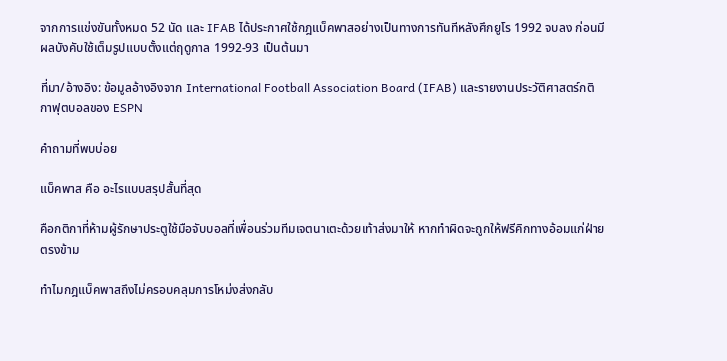จากการแข่งขันทั้งหมด 52 นัด และ IFAB ได้ประกาศใช้กฎแบ็คพาสอย่างเป็นทางการทันทีหลังศึกยูโร 1992 จบลง ก่อนมีผลบังคับใช้เต็มรูปแบบตั้งแต่ฤดูกาล 1992-93 เป็นต้นมา

ที่มา/อ้างอิง: ข้อมูลอ้างอิงจาก International Football Association Board (IFAB) และรายงานประวัติศาสตร์กติกาฟุตบอลของ ESPN

คำถามที่พบบ่อย

แบ็คพาส คือ อะไรแบบสรุปสั้นที่สุด

คือกติกาที่ห้ามผู้รักษาประตูใช้มือจับบอลที่เพื่อนร่วมทีมเจตนาเตะด้วยเท้าส่งมาให้ หากทำผิดจะถูกให้ฟรีคิกทางอ้อมแก่ฝ่ายตรงข้าม

ทำไมกฎแบ็คพาสถึงไม่ครอบคลุมการโหม่งส่งกลับ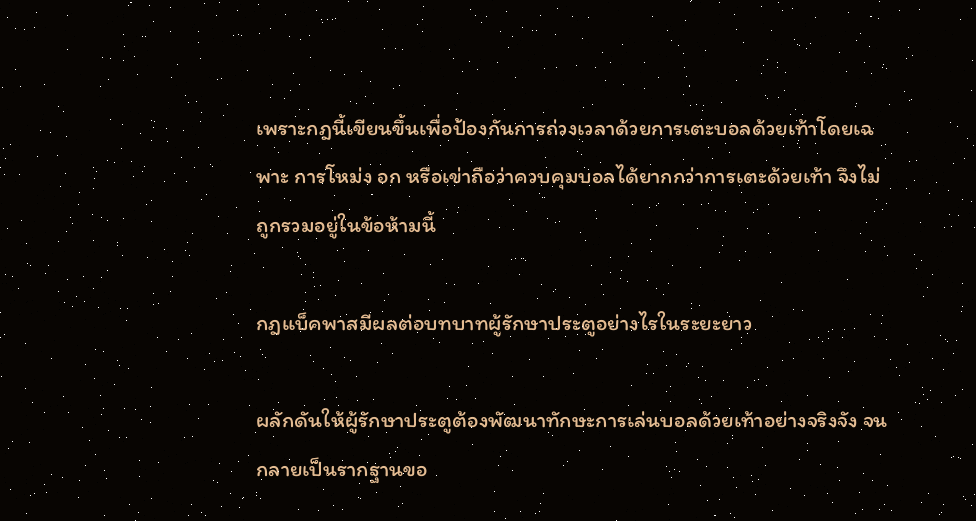เพราะกฎนี้เขียนขึ้นเพื่อป้องกันการถ่วงเวลาด้วยการเตะบอลด้วยเท้าโดยเฉพาะ การโหม่ง อก หรือเข่าถือว่าควบคุมบอลได้ยากกว่าการเตะด้วยเท้า จึงไม่ถูกรวมอยู่ในข้อห้ามนี้

กฎแบ็คพาสมีผลต่อบทบาทผู้รักษาประตูอย่างไรในระยะยาว

ผลักดันให้ผู้รักษาประตูต้องพัฒนาทักษะการเล่นบอลด้วยเท้าอย่างจริงจัง จนกลายเป็นรากฐานขอ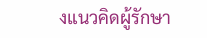งแนวคิดผู้รักษา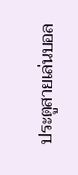ประตูสายเล่นบอล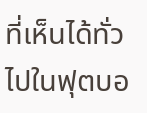ที่เห็นได้ทั่วไปในฟุตบอ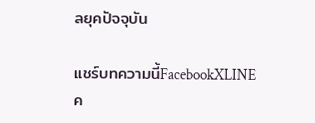ลยุคปัจจุบัน

แชร์บทความนี้FacebookXLINE
ค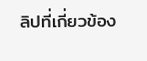ลิปที่เกี่ยวข้อง